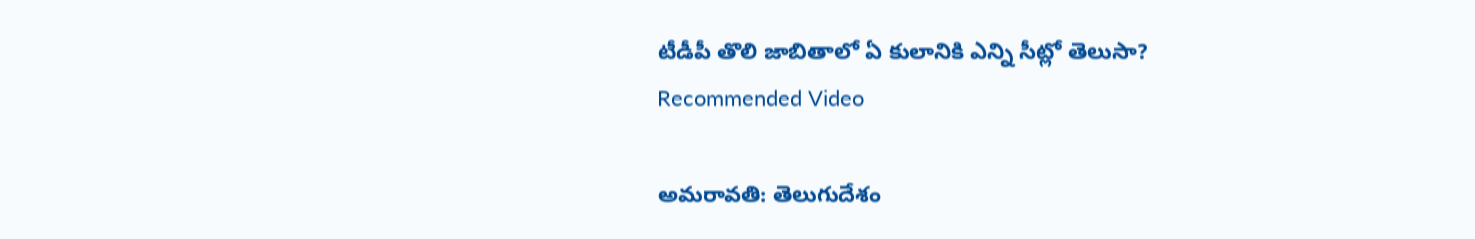టీడీపీ తొలి జాబితాలో ఏ కులానికి ఎన్ని సీట్లో తెలుసా?
Recommended Video

అమరావతి: తెలుగుదేశం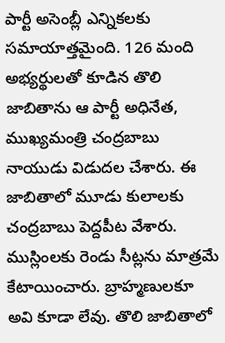పార్టీ అసెంబ్లీ ఎన్నికలకు సమాయాత్తమైంది. 126 మంది అభ్యర్థులతో కూడిన తొలి జాబితాను ఆ పార్టీ అధినేత, ముఖ్యమంత్రి చంద్రబాబు నాయుడు విడుదల చేశారు. ఈ జాబితాలో మూడు కులాలకు చంద్రబాబు పెద్దపీట వేశారు. ముస్లింలకు రెండు సీట్లను మాత్రమే కేటాయించారు. బ్రాహ్మణులకూ అవి కూడా లేవు. తొలి జాబితాలో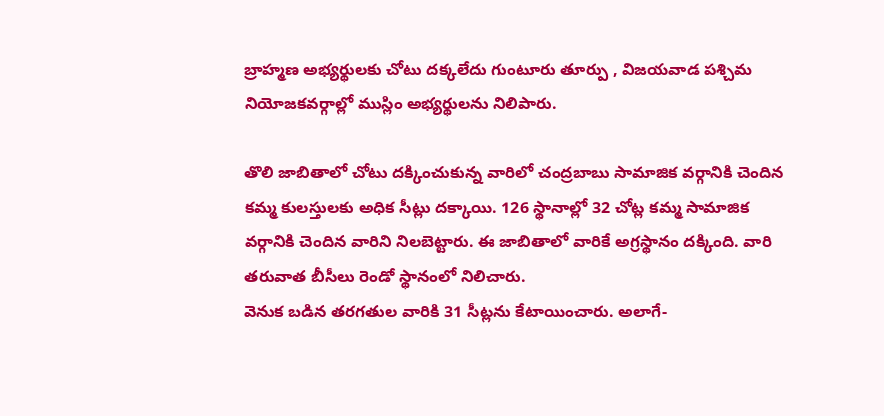బ్రాహ్మణ అభ్యర్థులకు చోటు దక్కలేదు గుంటూరు తూర్పు , విజయవాడ పశ్చిమ నియోజకవర్గాల్లో ముస్లిం అభ్యర్థులను నిలిపారు.

తొలి జాబితాలో చోటు దక్కించుకున్న వారిలో చంద్రబాబు సామాజిక వర్గానికి చెందిన కమ్మ కులస్తులకు అధిక సీట్లు దక్కాయి. 126 స్థానాల్లో 32 చోట్ల కమ్మ సామాజిక వర్గానికి చెందిన వారిని నిలబెట్టారు. ఈ జాబితాలో వారికే అగ్రస్థానం దక్కింది. వారి తరువాత బీసీలు రెండో స్థానంలో నిలిచారు.
వెనుక బడిన తరగతుల వారికి 31 సీట్లను కేటాయించారు. అలాగే-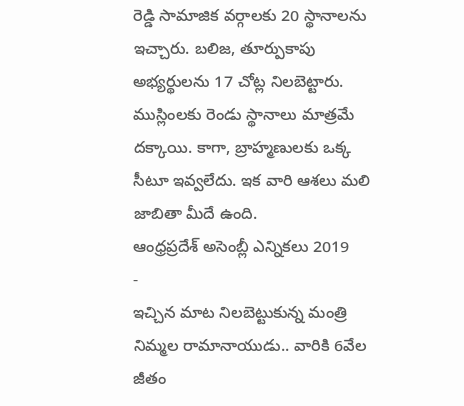రెడ్డి సామాజిక వర్గాలకు 20 స్థానాలను ఇచ్చారు. బలిజ, తూర్పుకాపు అభ్యర్థులను 17 చోట్ల నిలబెట్టారు. ముస్లింలకు రెండు స్థానాలు మాత్రమే దక్కాయి. కాగా, బ్రాహ్మణులకు ఒక్క సీటూ ఇవ్వలేదు. ఇక వారి ఆశలు మలి జాబితా మీదే ఉంది.
ఆంధ్రప్రదేశ్ అసెంబ్లీ ఎన్నికలు 2019
-
ఇచ్చిన మాట నిలబెట్టుకున్న మంత్రి నిమ్మల రామానాయుడు.. వారికి 6వేల జీతం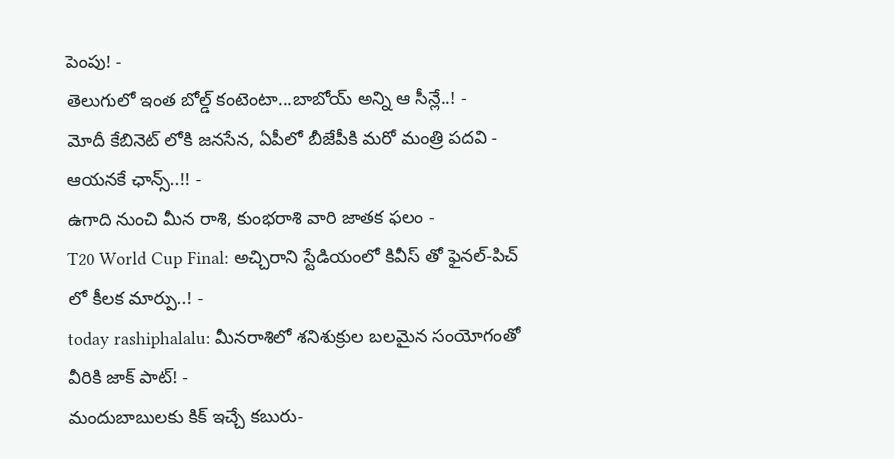పెంపు! -
తెలుగులో ఇంత బోల్డ్ కంటెంటా...బాబోయ్ అన్ని ఆ సీన్లే..! -
మోదీ కేబినెట్ లోకి జనసేన, ఏపీలో బీజేపీకి మరో మంత్రి పదవి - ఆయనకే ఛాన్స్..!! -
ఉగాది నుంచి మీన రాశి, కుంభరాశి వారి జాతక ఫలం -
T20 World Cup Final: అచ్చిరాని స్టేడియంలో కివీస్ తో ఫైనల్-పిచ్ లో కీలక మార్పు..! -
today rashiphalalu: మీనరాశిలో శనిశుక్రుల బలమైన సంయోగంతో వీరికి జాక్ పాట్! -
మందుబాబులకు కిక్ ఇచ్చే కబురు-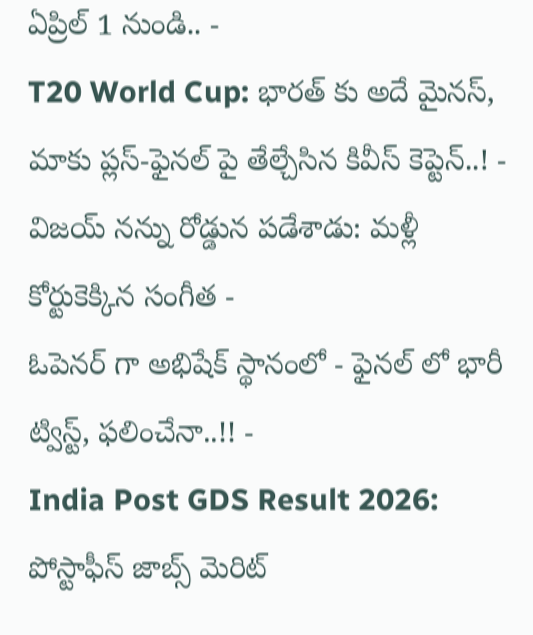ఏప్రిల్ 1 నుండి.. -
T20 World Cup: భారత్ కు అదే మైనస్, మాకు ప్లస్-ఫైనల్ పై తేల్చేసిన కివీస్ కెప్టెన్..! -
విజయ్ నన్ను రోడ్డున పడేశాడు: మళ్లీ కోర్టుకెక్కిన సంగీత -
ఓపెనర్ గా అభిషేక్ స్థానంలో - ఫైనల్ లో భారీ ట్విస్ట్, ఫలించేనా..!! -
India Post GDS Result 2026: పోస్టాఫీస్ జాబ్స్ మెరిట్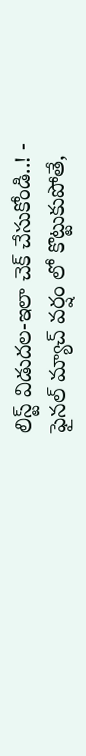లిస్ట్ విడుదల-ఇలా చెక్ చేసుకోండి..! -
ఫైనల్ మ్యాచ్ వర్షం లో కొట్టుకుపోతే,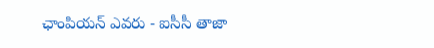ఛాంపియన్ ఎవరు - ఐసీసీ తాజా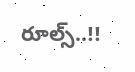రూల్స్..!!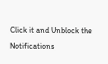Click it and Unblock the Notifications